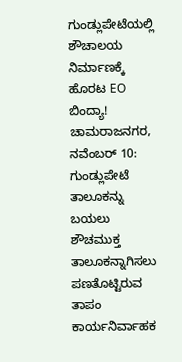ಗುಂಡ್ಲುಪೇಟೆಯಲ್ಲಿ ಶೌಚಾಲಯ ನಿರ್ಮಾಣಕ್ಕೆ ಹೊರಟ EO ಬಿಂದ್ಯಾ!
ಚಾಮರಾಜನಗರ, ನವೆಂಬರ್ 10: ಗುಂಡ್ಲುಪೇಟೆ ತಾಲೂಕನ್ನು ಬಯಲು ಶೌಚಮುಕ್ತ ತಾಲೂಕನ್ನಾಗಿಸಲು ಪಣತೊಟ್ಟಿರುವ ತಾಪಂ ಕಾರ್ಯನಿರ್ವಾಹಕ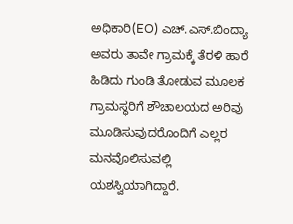ಅಧಿಕಾರಿ(EO) ಎಚ್.ಎಸ್.ಬಿಂದ್ಯಾ ಅವರು ತಾವೇ ಗ್ರಾಮಕ್ಕೆ ತೆರಳಿ ಹಾರೆ ಹಿಡಿದು ಗುಂಡಿ ತೋಡುವ ಮೂಲಕ ಗ್ರಾಮಸ್ಥರಿಗೆ ಶೌಚಾಲಯದ ಅರಿವು ಮೂಡಿಸುವುದರೊಂದಿಗೆ ಎಲ್ಲರ ಮನವೊಲಿಸುವಲ್ಲಿ ಯಶಸ್ವಿಯಾಗಿದ್ದಾರೆ.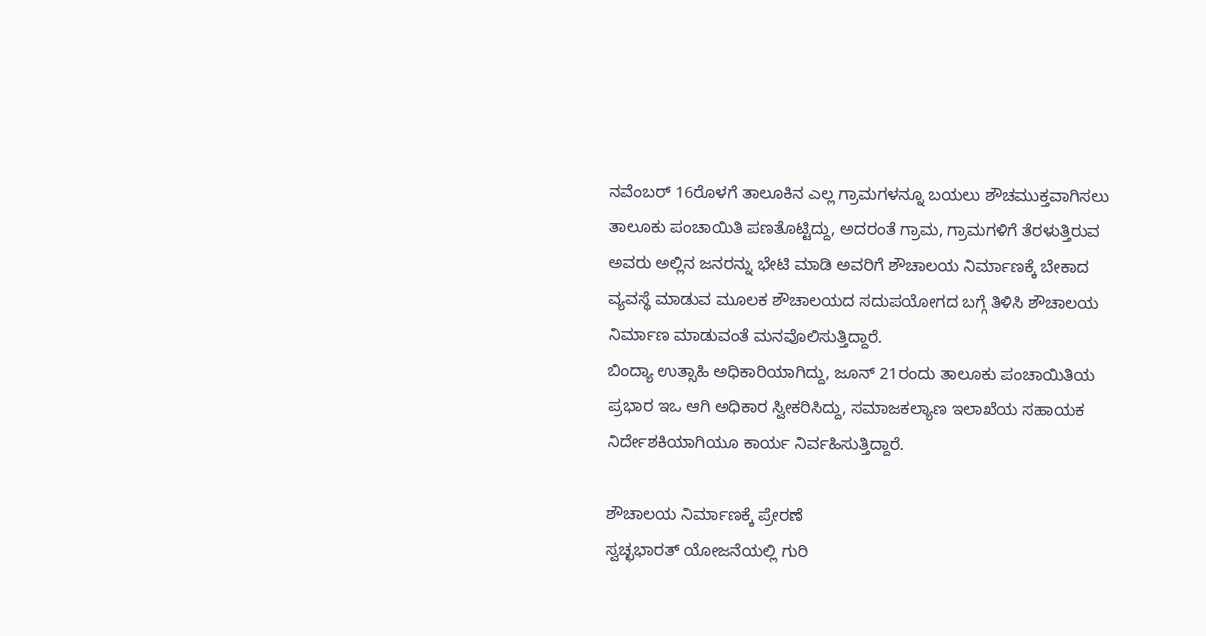ನವೆಂಬರ್ 16ರೊಳಗೆ ತಾಲೂಕಿನ ಎಲ್ಲ ಗ್ರಾಮಗಳನ್ನೂ ಬಯಲು ಶೌಚಮುಕ್ತವಾಗಿಸಲು ತಾಲೂಕು ಪಂಚಾಯಿತಿ ಪಣತೊಟ್ಟಿದ್ದು, ಅದರಂತೆ ಗ್ರಾಮ, ಗ್ರಾಮಗಳಿಗೆ ತೆರಳುತ್ತಿರುವ ಅವರು ಅಲ್ಲಿನ ಜನರನ್ನು ಭೇಟಿ ಮಾಡಿ ಅವರಿಗೆ ಶೌಚಾಲಯ ನಿರ್ಮಾಣಕ್ಕೆ ಬೇಕಾದ ವ್ಯವಸ್ಥೆ ಮಾಡುವ ಮೂಲಕ ಶೌಚಾಲಯದ ಸದುಪಯೋಗದ ಬಗ್ಗೆ ತಿಳಿಸಿ ಶೌಚಾಲಯ ನಿರ್ಮಾಣ ಮಾಡುವಂತೆ ಮನವೊಲಿಸುತ್ತಿದ್ದಾರೆ.
ಬಿಂದ್ಯಾ ಉತ್ಸಾಹಿ ಅಧಿಕಾರಿಯಾಗಿದ್ದು, ಜೂನ್ 21ರಂದು ತಾಲೂಕು ಪಂಚಾಯಿತಿಯ ಪ್ರಭಾರ ಇಒ ಆಗಿ ಅಧಿಕಾರ ಸ್ವೀಕರಿಸಿದ್ದು, ಸಮಾಜಕಲ್ಯಾಣ ಇಲಾಖೆಯ ಸಹಾಯಕ ನಿರ್ದೇಶಕಿಯಾಗಿಯೂ ಕಾರ್ಯ ನಿರ್ವಹಿಸುತ್ತಿದ್ದಾರೆ.

ಶೌಚಾಲಯ ನಿರ್ಮಾಣಕ್ಕೆ ಪ್ರೇರಣೆ
ಸ್ವಚ್ಛಭಾರತ್ ಯೋಜನೆಯಲ್ಲಿ ಗುರಿ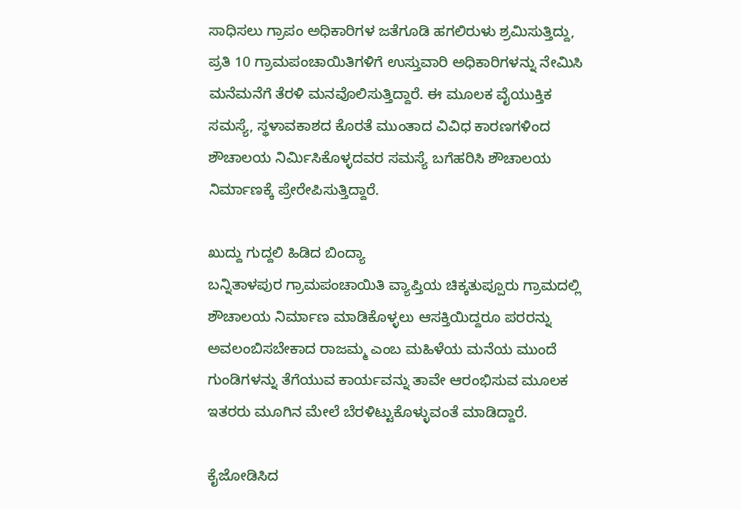ಸಾಧಿಸಲು ಗ್ರಾಪಂ ಅಧಿಕಾರಿಗಳ ಜತೆಗೂಡಿ ಹಗಲಿರುಳು ಶ್ರಮಿಸುತ್ತಿದ್ದು, ಪ್ರತಿ 10 ಗ್ರಾಮಪಂಚಾಯಿತಿಗಳಿಗೆ ಉಸ್ತುವಾರಿ ಅಧಿಕಾರಿಗಳನ್ನು ನೇಮಿಸಿ ಮನೆಮನೆಗೆ ತೆರಳಿ ಮನವೊಲಿಸುತ್ತಿದ್ದಾರೆ. ಈ ಮೂಲಕ ವೈಯುಕ್ತಿಕ ಸಮಸ್ಯೆ, ಸ್ಥಳಾವಕಾಶದ ಕೊರತೆ ಮುಂತಾದ ವಿವಿಧ ಕಾರಣಗಳಿಂದ ಶೌಚಾಲಯ ನಿರ್ಮಿಸಿಕೊಳ್ಳದವರ ಸಮಸ್ಯೆ ಬಗೆಹರಿಸಿ ಶೌಚಾಲಯ ನಿರ್ಮಾಣಕ್ಕೆ ಪ್ರೇರೇಪಿಸುತ್ತಿದ್ದಾರೆ.

ಖುದ್ದು ಗುದ್ದಲಿ ಹಿಡಿದ ಬಿಂದ್ಯಾ
ಬನ್ನಿತಾಳಪುರ ಗ್ರಾಮಪಂಚಾಯಿತಿ ವ್ಯಾಪ್ತಿಯ ಚಿಕ್ಕತುಪ್ಪೂರು ಗ್ರಾಮದಲ್ಲಿ ಶೌಚಾಲಯ ನಿರ್ಮಾಣ ಮಾಡಿಕೊಳ್ಳಲು ಆಸಕ್ತಿಯಿದ್ದರೂ ಪರರನ್ನು ಅವಲಂಬಿಸಬೇಕಾದ ರಾಜಮ್ಮ ಎಂಬ ಮಹಿಳೆಯ ಮನೆಯ ಮುಂದೆ ಗುಂಡಿಗಳನ್ನು ತೆಗೆಯುವ ಕಾರ್ಯವನ್ನು ತಾವೇ ಆರಂಭಿಸುವ ಮೂಲಕ ಇತರರು ಮೂಗಿನ ಮೇಲೆ ಬೆರಳಿಟ್ಟುಕೊಳ್ಳುವಂತೆ ಮಾಡಿದ್ದಾರೆ.

ಕೈಜೋಡಿಸಿದ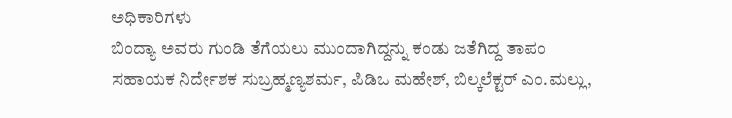ಅಧಿಕಾರಿಗಳು
ಬಿಂದ್ಯಾ ಅವರು ಗುಂಡಿ ತೆಗೆಯಲು ಮುಂದಾಗಿದ್ದನ್ನು ಕಂಡು ಜತೆಗಿದ್ದ ತಾಪಂ ಸಹಾಯಕ ನಿರ್ದೇಶಕ ಸುಬ್ರಹ್ಮಣ್ಯಶರ್ಮ, ಪಿಡಿಒ ಮಹೇಶ್, ಬಿಲ್ಕಲೆಕ್ಟರ್ ಎಂ.ಮಲ್ಲು,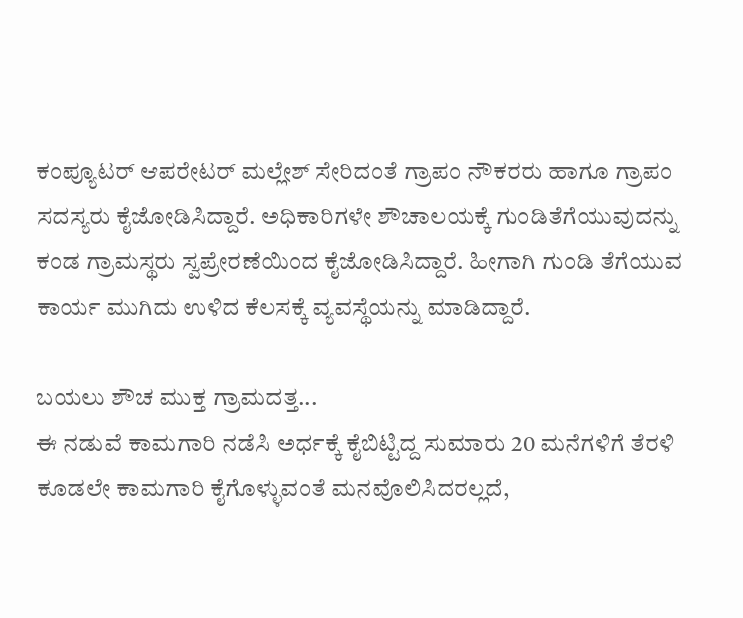ಕಂಪ್ಯೂಟರ್ ಆಪರೇಟರ್ ಮಲ್ಲೇಶ್ ಸೇರಿದಂತೆ ಗ್ರಾಪಂ ನೌಕರರು ಹಾಗೂ ಗ್ರಾಪಂ ಸದಸ್ಯರು ಕೈಜೋಡಿಸಿದ್ದಾರೆ. ಅಧಿಕಾರಿಗಳೇ ಶೌಚಾಲಯಕ್ಕೆ ಗುಂಡಿತೆಗೆಯುವುದನ್ನು ಕಂಡ ಗ್ರಾಮಸ್ಥರು ಸ್ವಪ್ರೇರಣೆಯಿಂದ ಕೈಜೋಡಿಸಿದ್ದಾರೆ. ಹೀಗಾಗಿ ಗುಂಡಿ ತೆಗೆಯುವ ಕಾರ್ಯ ಮುಗಿದು ಉಳಿದ ಕೆಲಸಕ್ಕೆ ವ್ಯವಸ್ಥೆಯನ್ನು ಮಾಡಿದ್ದಾರೆ.

ಬಯಲು ಶೌಚ ಮುಕ್ತ ಗ್ರಾಮದತ್ತ...
ಈ ನಡುವೆ ಕಾಮಗಾರಿ ನಡೆಸಿ ಅರ್ಧಕ್ಕೆ ಕೈಬಿಟ್ಟಿದ್ದ ಸುಮಾರು 20 ಮನೆಗಳಿಗೆ ತೆರಳಿ ಕೂಡಲೇ ಕಾಮಗಾರಿ ಕೈಗೊಳ್ಳುವಂತೆ ಮನವೊಲಿಸಿದರಲ್ಲದೆ,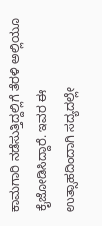ಕಾಮಗಾರಿ ನಡೆಸುತ್ತಿದ್ದಲ್ಲಿಗೆ ತೆರಳಿ ಅಲ್ಲಿಯೂ ಕೈಜೋಡಿಸಿದ್ದಾರೆ. ಇವರ ಈ ಉತ್ಸಾಹದಿಂದಾಗಿ ಸದ್ಯದಲ್ಲೇ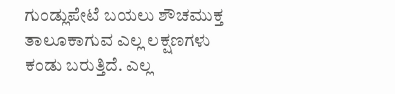ಗುಂಡ್ಲುಪೇಟೆ ಬಯಲು ಶೌಚಮುಕ್ತ ತಾಲೂಕಾಗುವ ಎಲ್ಲ ಲಕ್ಷಣಗಳು ಕಂಡು ಬರುತ್ತಿದೆ. ಎಲ್ಲ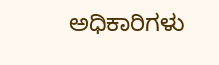ಅಧಿಕಾರಿಗಳು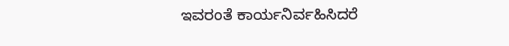ಇವರಂತೆ ಕಾರ್ಯನಿರ್ವಹಿಸಿದರೆ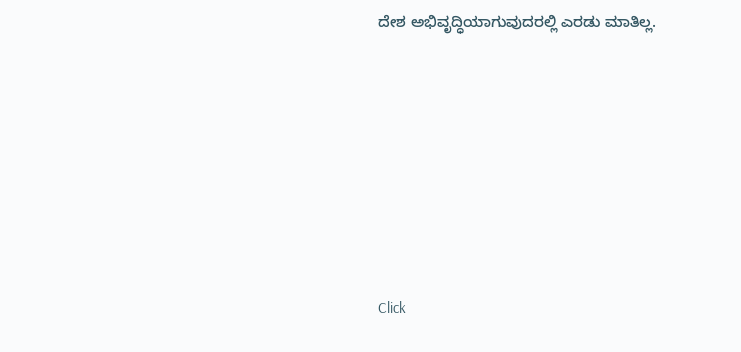ದೇಶ ಅಭಿವೃದ್ಧಿಯಾಗುವುದರಲ್ಲಿ ಎರಡು ಮಾತಿಲ್ಲ.












Click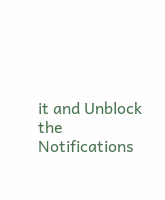it and Unblock the Notifications